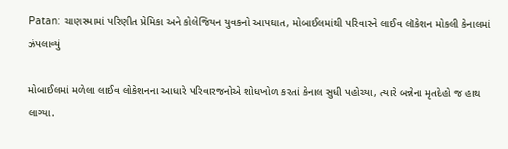Patan: ચાણસ્મામાં પરિણીત પ્રેમિકા અને કોલેજિયન યુવકનો આપઘાત, મોબાઈલમાંથી પરિવારને લાઈવ લૉકેશન મોકલી કેનાલમાં ઝંપલાવ્યું

મોબાઈલમાં મળેલા લાઈવ લોકેશનના આધારે પરિવારજનોએ શોધખોળ કરતાં કેનાલ સુધી પહોચ્યા, ત્યારે બન્નેના મૃતદેહો જ હાથ લાગ્યા.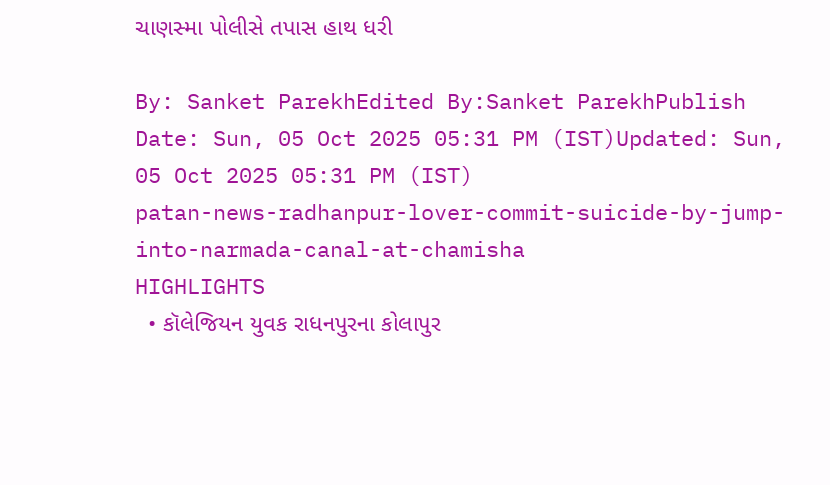ચાણસ્મા પોલીસે તપાસ હાથ ધરી

By: Sanket ParekhEdited By:Sanket ParekhPublish Date: Sun, 05 Oct 2025 05:31 PM (IST)Updated: Sun, 05 Oct 2025 05:31 PM (IST)
patan-news-radhanpur-lover-commit-suicide-by-jump-into-narmada-canal-at-chamisha
HIGHLIGHTS
  • કૉલેજિયન યુવક રાધનપુરના કોલાપુર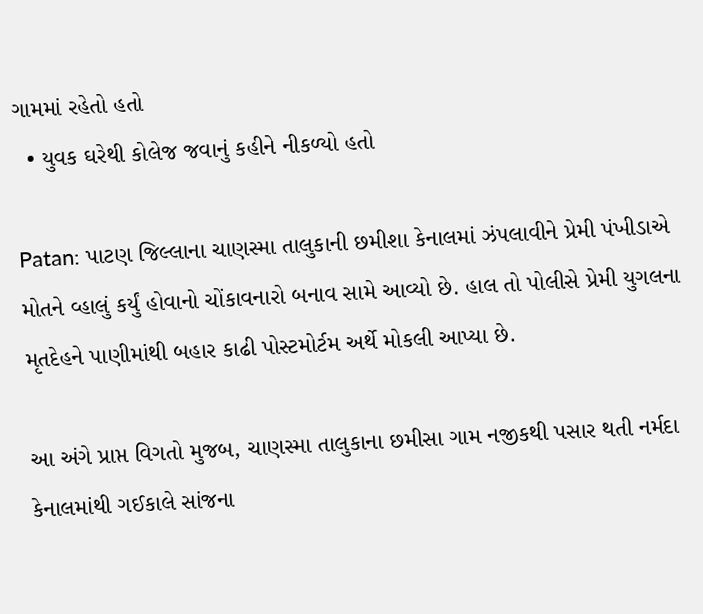ગામમાં રહેતો હતો
  • યુવક ઘરેથી કોલેજ જવાનું કહીને નીકળ્યો હતો

Patan: પાટણ જિલ્લાના ચાણસ્મા તાલુકાની છમીશા કેનાલમાં ઝંપલાવીને પ્રેમી પંખીડાએ મોતને વ્હાલું કર્યું હોવાનો ચોંકાવનારો બનાવ સામે આવ્યો છે. હાલ તો પોલીસે પ્રેમી યુગલના મૃતદેહને પાણીમાંથી બહાર કાઢી પોસ્ટમોર્ટમ અર્થે મોકલી આપ્યા છે.

આ અંગે પ્રાપ્ત વિગતો મુજબ, ચાણસ્મા તાલુકાના છમીસા ગામ નજીકથી પસાર થતી નર્મદા કેનાલમાંથી ગઈકાલે સાંજના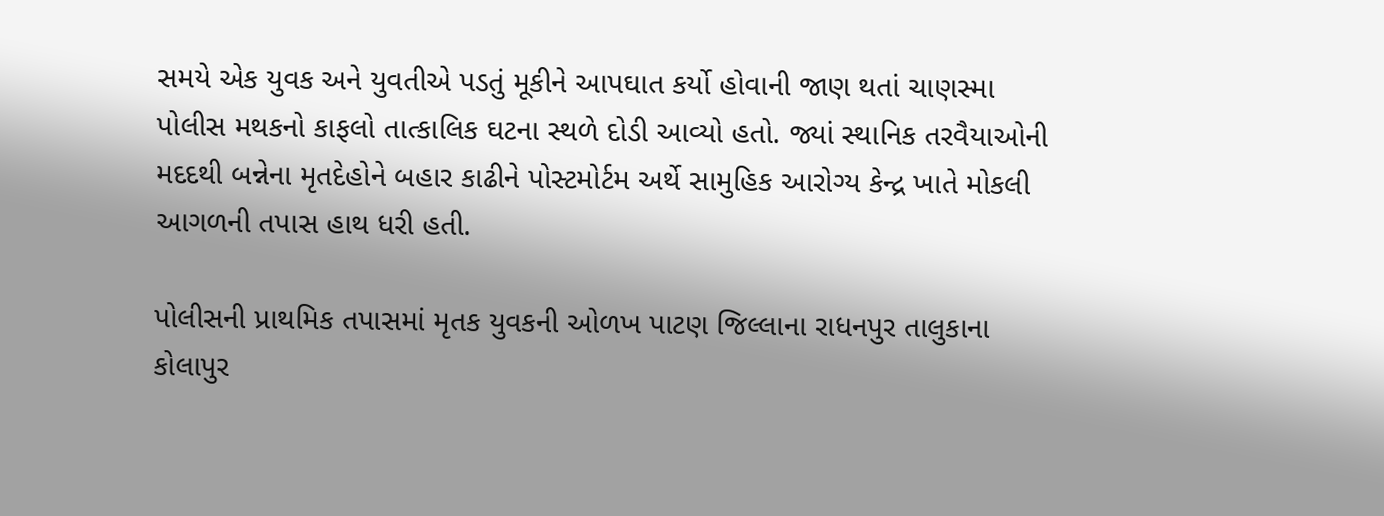સમયે એક યુવક અને યુવતીએ પડતું મૂકીને આપઘાત કર્યો હોવાની જાણ થતાં ચાણસ્મા પોલીસ મથકનો કાફલો તાત્કાલિક ઘટના સ્થળે દોડી આવ્યો હતો. જ્યાં સ્થાનિક તરવૈયાઓની મદદથી બન્નેના મૃતદેહોને બહાર કાઢીને પોસ્ટમોર્ટમ અર્થે સામુહિક આરોગ્ય કેન્દ્ર ખાતે મોકલી આગળની તપાસ હાથ ધરી હતી.

પોલીસની પ્રાથમિક તપાસમાં મૃતક યુવકની ઓળખ પાટણ જિલ્લાના રાધનપુર તાલુકાના કોલાપુર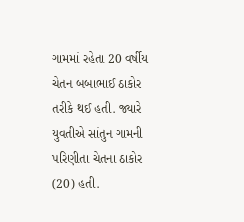ગામમાં રહેતા 20 વર્ષીય ચેતન બબાભાઈ ઠાકોર તરીકે થઈ હતી. જ્યારે યુવતીએ સાંતુન ગામની પરિણીતા ચેતના ઠાકોર (20) હતી.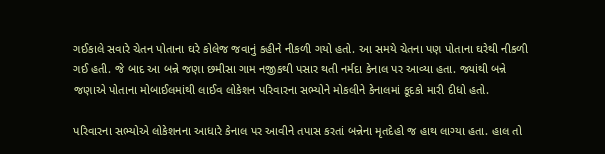ગઈકાલે સવારે ચેતન પોતાના ઘરે કોલેજ જવાનું કહીને નીકળી ગયો હતો. આ સમયે ચેતના પણ પોતાના ઘરેથી નીકળી ગઈ હતી. જે બાદ આ બન્ને જણા છમીસા ગામ નજીકથી પસાર થતી નર્મદા કેનાલ પર આવ્યા હતા. જ્યાંથી બન્ને જણાએ પોતાના મોબાઈલમાંથી લાઈવ લોકેશન પરિવારના સભ્યોને મોકલીને કેનાલમાં કૂદકો મારી દીધો હતો.

પરિવારના સભ્યોએ લોકેશનના આધારે કેનાલ પર આવીને તપાસ કરતાં બન્નેના મૃતદેહો જ હાથ લાગ્યા હતા. હાલ તો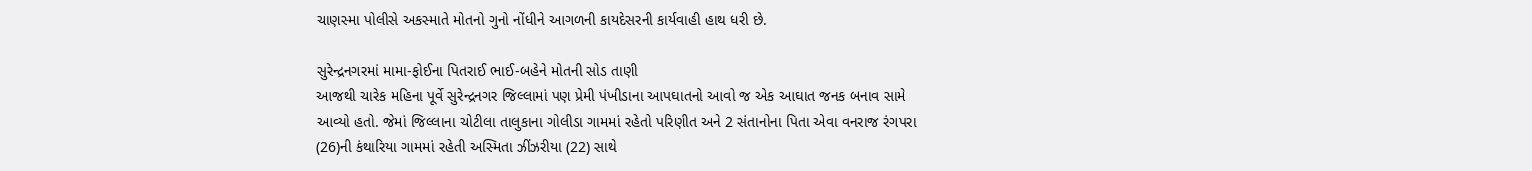ચાણસ્મા પોલીસે અકસ્માતે મોતનો ગુનો નોંધીને આગળની કાયદેસરની કાર્યવાહી હાથ ધરી છે.

સુરેન્દ્રનગરમાં મામા-ફોઈના પિતરાઈ ભાઈ-બહેને મોતની સોડ તાણી
આજથી ચારેક મહિના પૂર્વે સુરેન્દ્રનગર જિલ્લામાં પણ પ્રેમી પંખીડાના આપઘાતનો આવો જ એક આઘાત જનક બનાવ સામે આવ્યો હતો. જેમાં જિલ્લાના ચોટીલા તાલુકાના ગોલીડા ગામમાં રહેતો પરિણીત અને 2 સંતાનોના પિતા એવા વનરાજ રંગપરા (26)ની કંથારિયા ગામમાં રહેતી અસ્મિતા ઝીંઝરીયા (22) સાથે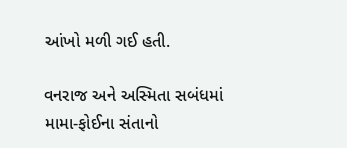આંખો મળી ગઈ હતી.

વનરાજ અને અસ્મિતા સબંધમાં મામા-ફોઈના સંતાનો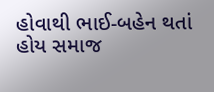હોવાથી ભાઈ-બહેન થતાં હોય સમાજ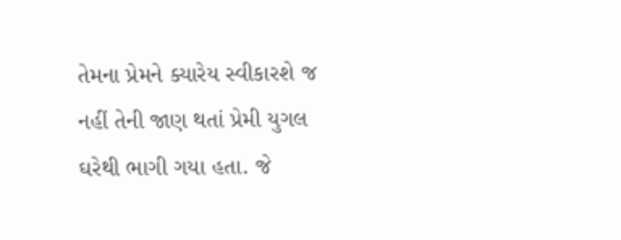તેમના પ્રેમને ક્યારેય સ્વીકારશે જ નહીં તેની જાણ થતાં પ્રેમી યુગલ ઘરેથી ભાગી ગયા હતા. જે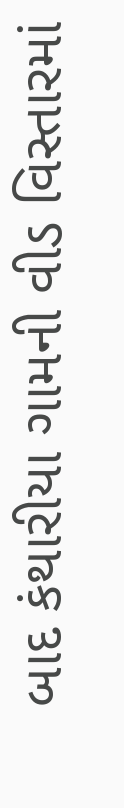બાદ કંથારીયા ગામની વીડ વિસ્તારમાં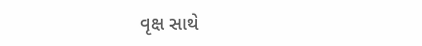વૃક્ષ સાથે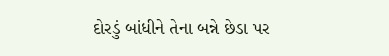દોરડું બાંધીને તેના બન્ને છેડા પર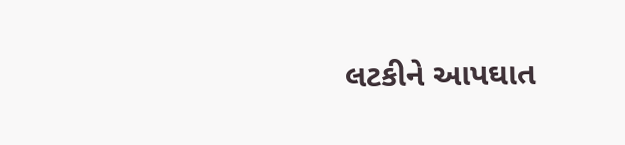લટકીને આપઘાત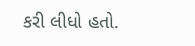કરી લીધો હતો.